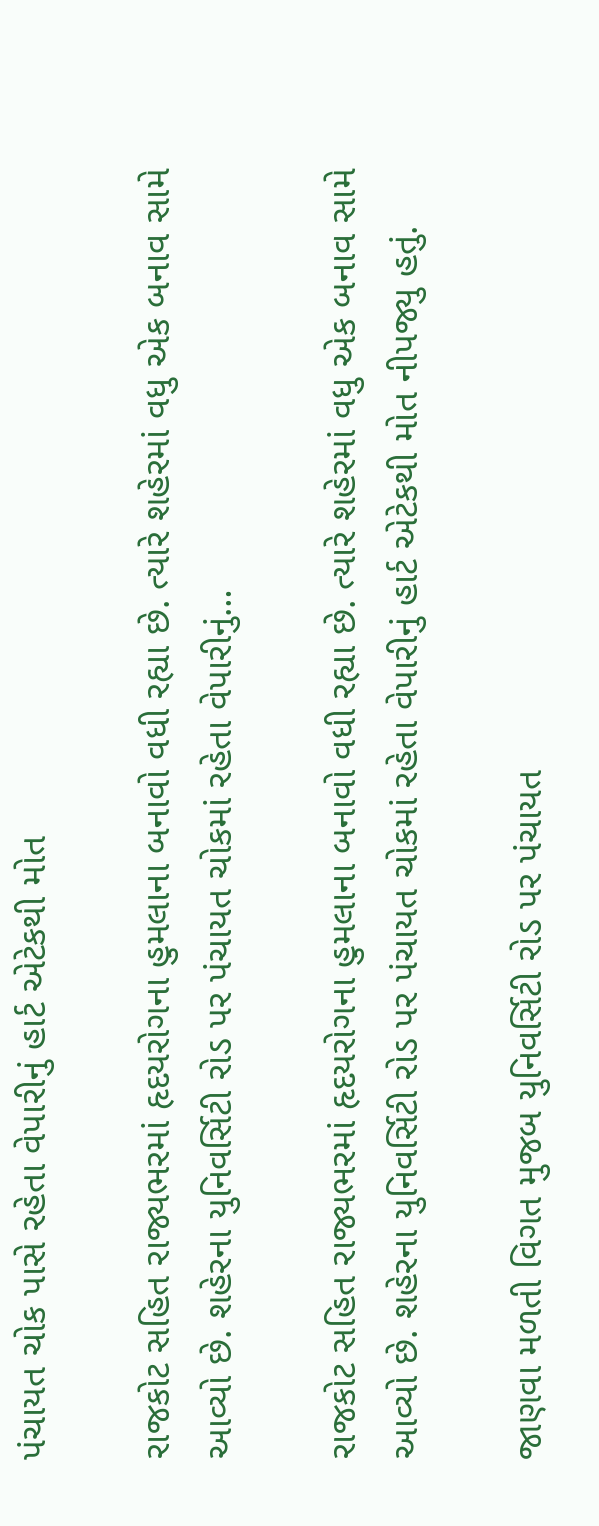પંચાયત ચોક પાસે રહેતા વેપારીનું હાર્ટ એટેકથી મોત

રાજકોટ સહિત રાજ્યભરમાં હૃદયરોગના હુમલાના બનાવો વધી રહ્યા છે. ત્યારે શહેરમાં વધુ એક બનાવ સામે આવ્યો છે. શહેરના યુનિવર્સિટી રોડ પર પંચાયત ચોકમાં રહેતા વેપારીનું…

રાજકોટ સહિત રાજ્યભરમાં હૃદયરોગના હુમલાના બનાવો વધી રહ્યા છે. ત્યારે શહેરમાં વધુ એક બનાવ સામે આવ્યો છે. શહેરના યુનિવર્સિટી રોડ પર પંચાયત ચોકમાં રહેતા વેપારીનું હાર્ટ એટેકથી મોત નીપજ્યુ હતું.

જાણવા મળતી વિગત મુજબ યુનિવર્સિટી રોડ પર પંચાયત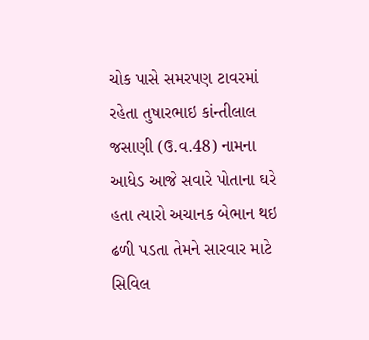ચોક પાસે સમરપણ ટાવરમાં રહેતા તુષારભાઇ કાંન્તીલાલ જસાણી (ઉ.વ.48) નામના આધેડ આજે સવારે પોતાના ઘરે હતા ત્યારો અચાનક બેભાન થઇ ઢળી પડતા તેમને સારવાર માટે સિવિલ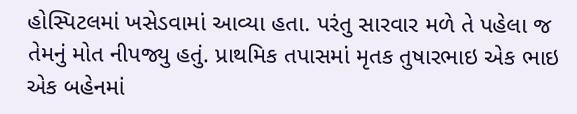હોસ્પિટલમાં ખસેડવામાં આવ્યા હતા. પરંતુ સારવાર મળે તે પહેલા જ તેમનું મોત નીપજ્યુ હતું. પ્રાથમિક તપાસમાં મૃતક તુષારભાઇ એક ભાઇ એક બહેનમાં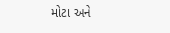મોટા અને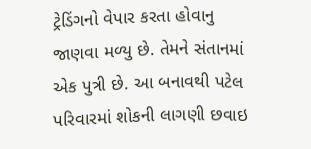ટ્રેડિંગનો વેપાર કરતા હોવાનુ જાણવા મળ્યુ છે. તેમને સંતાનમાં એક પુત્રી છે. આ બનાવથી પટેલ પરિવારમાં શોકની લાગણી છવાઇ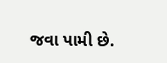જવા પામી છે.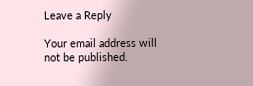Leave a Reply

Your email address will not be published.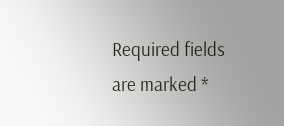Required fields are marked *